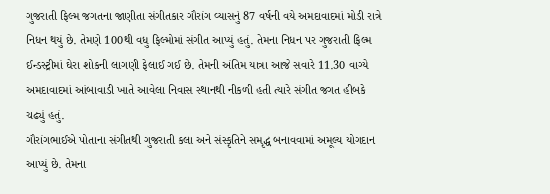ગુજરાતી ફિલ્મ જગતના જાણીતા સંગીતકાર ગૌરાંગ વ્યાસનું 87 વર્ષની વયે અમદાવાદમાં મોડી રાત્રે નિધન થયું છે. તેમણે 100થી વધુ ફિલ્મોમાં સંગીત આપ્યું હતું. તેમના નિધન પર ગુજરાતી ફિલ્મ ઈન્ડસ્ટ્રીમાં ઘેરા શોકની લાગણી ફેલાઈ ગઈ છે. તેમની અંતિમ યાત્રા આજે સવારે 11.30 વાગ્યે અમદાવાદમાં આંબાવાડી ખાતે આવેલા નિવાસ સ્થાનથી નીકળી હતી ત્યારે સંગીત જગત હીબકે ચઢ્યું હતું.
ગૌરાંગભાઈએ પોતાના સંગીતથી ગુજરાતી કલા અને સંસ્કૃતિને સમૃદ્ધ બનાવવામાં અમૂલ્ય યોગદાન આપ્યું છે. તેમના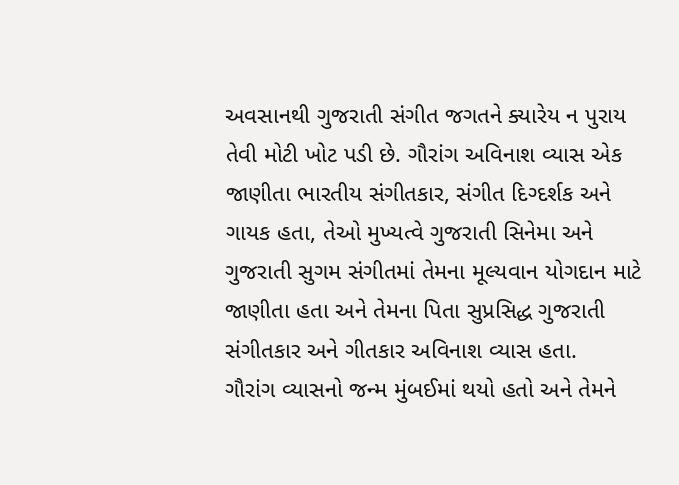અવસાનથી ગુજરાતી સંગીત જગતને ક્યારેય ન પુરાય તેવી મોટી ખોટ પડી છે. ગૌરાંગ અવિનાશ વ્યાસ એક જાણીતા ભારતીય સંગીતકાર, સંગીત દિગ્દર્શક અને ગાયક હતા, તેઓ મુખ્યત્વે ગુજરાતી સિનેમા અને ગુજરાતી સુગમ સંગીતમાં તેમના મૂલ્યવાન યોગદાન માટે જાણીતા હતા અને તેમના પિતા સુપ્રસિદ્ધ ગુજરાતી સંગીતકાર અને ગીતકાર અવિનાશ વ્યાસ હતા.
ગૌરાંગ વ્યાસનો જન્મ મુંબઈમાં થયો હતો અને તેમને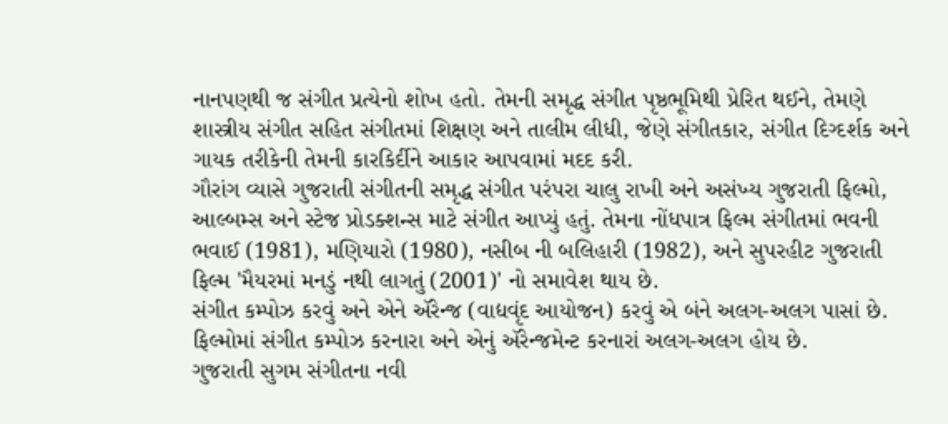નાનપણથી જ સંગીત પ્રત્યેનો શોખ હતો. તેમની સમૃદ્ધ સંગીત પૃષ્ઠભૂમિથી પ્રેરિત થઈને, તેમણે શાસ્ત્રીય સંગીત સહિત સંગીતમાં શિક્ષણ અને તાલીમ લીધી, જેણે સંગીતકાર, સંગીત દિગ્દર્શક અને ગાયક તરીકેની તેમની કારકિર્દીને આકાર આપવામાં મદદ કરી.
ગૌરાંગ વ્યાસે ગુજરાતી સંગીતની સમૃદ્ધ સંગીત પરંપરા ચાલુ રાખી અને અસંખ્ય ગુજરાતી ફિલ્મો, આલ્બમ્સ અને સ્ટેજ પ્રોડક્શન્સ માટે સંગીત આપ્યું હતું. તેમના નોંધપાત્ર ફિલ્મ સંગીતમાં ભવની ભવાઈ (1981), મણિયારો (1980), નસીબ ની બલિહારી (1982), અને સુપરહીટ ગુજરાતી ફિલ્મ 'મૈયરમાં મનડું નથી લાગતું (2001)' નો સમાવેશ થાય છે.
સંગીત કમ્પોઝ કરવું અને એને ઍરેન્જ (વાદ્યવૃંદ આયોજન) કરવું એ બંને અલગ-અલગ પાસાં છે. ફિલ્મોમાં સંગીત કમ્પોઝ કરનારા અને એનું ઍરેન્જમેન્ટ કરનારાં અલગ-અલગ હોય છે.
ગુજરાતી સુગમ સંગીતના નવી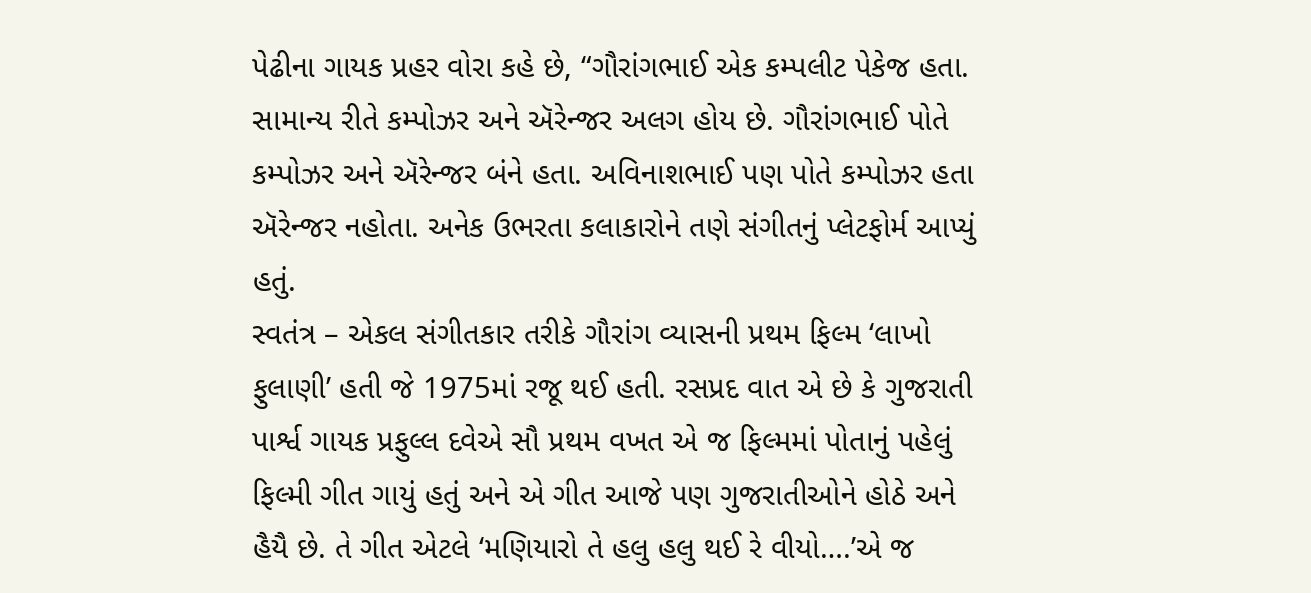પેઢીના ગાયક પ્રહર વોરા કહે છે, “ગૌરાંગભાઈ એક કમ્પલીટ પેકેજ હતા. સામાન્ય રીતે કમ્પોઝર અને ઍરેન્જર અલગ હોય છે. ગૌરાંગભાઈ પોતે કમ્પોઝર અને ઍરેન્જર બંને હતા. અવિનાશભાઈ પણ પોતે કમ્પોઝર હતા ઍરેન્જર નહોતા. અનેક ઉભરતા કલાકારોને તણે સંગીતનું પ્લેટફોર્મ આપ્યું હતું.
સ્વતંત્ર – એકલ સંગીતકાર તરીકે ગૌરાંગ વ્યાસની પ્રથમ ફિલ્મ ‘લાખો ફુલાણી’ હતી જે 1975માં રજૂ થઈ હતી. રસપ્રદ વાત એ છે કે ગુજરાતી પાર્શ્વ ગાયક પ્રફુલ્લ દવેએ સૌ પ્રથમ વખત એ જ ફિલ્મમાં પોતાનું પહેલું ફિલ્મી ગીત ગાયું હતું અને એ ગીત આજે પણ ગુજરાતીઓને હોઠે અને હૈયૈ છે. તે ગીત એટલે ‘મણિયારો તે હલુ હલુ થઈ રે વીયો….’એ જ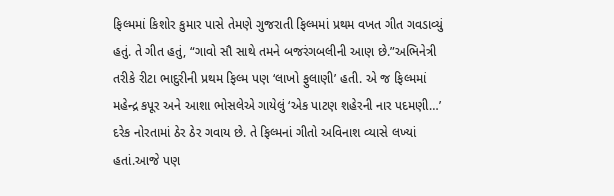ફિલ્મમાં કિશોર કુમાર પાસે તેમણે ગુજરાતી ફિલ્મમાં પ્રથમ વખત ગીત ગવડાવ્યું હતું. તે ગીત હતું, “ગાવો સૌ સાથે તમને બજરંગબલીની આણ છે.”અભિનેત્રી તરીકે રીટા ભાદુરીની પ્રથમ ફિલ્મ પણ ‘લાખો ફુલાણી’ હતી. એ જ ફિલ્મમાં મહેન્દ્ર કપૂર અને આશા ભોસલેએ ગાયેલું ‘એક પાટણ શહેરની નાર પદમણી…’ દરેક નોરતામાં ઠેર ઠેર ગવાય છે. તે ફિલ્મનાં ગીતો અવિનાશ વ્યાસે લખ્યાં હતાં.આજે પણ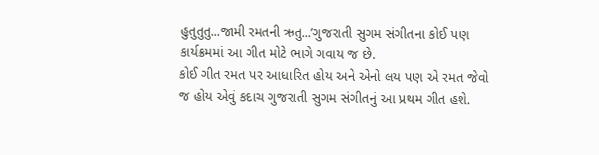હુતુતુતુ...જામી રમતની ઋતુ...’ગુજરાતી સુગમ સંગીતના કોઈ પણ કાર્યક્રમમાં આ ગીત મોટે ભાગે ગવાય જ છે.
કોઈ ગીત રમત પર આધારિત હોય અને એનો લય પણ એ રમત જેવો જ હોય એવું કદાચ ગુજરાતી સુગમ સંગીતનું આ પ્રથમ ગીત હશે.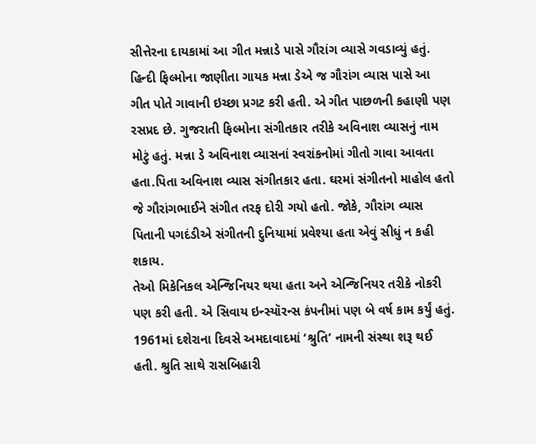સીત્તેરના દાયકામાં આ ગીત મન્નાડે પાસે ગૌરાંગ વ્યાસે ગવડાવ્યું હતું.
હિન્દી ફિલ્મોના જાણીતા ગાયક મન્ના ડેએ જ ગૌરાંગ વ્યાસ પાસે આ ગીત પોતે ગાવાની ઇચ્છા પ્રગટ કરી હતી. એ ગીત પાછળની કહાણી પણ રસપ્રદ છે. ગુજરાતી ફિલ્મોના સંગીતકાર તરીકે અવિનાશ વ્યાસનું નામ મોટું હતું. મન્ના ડે અવિનાશ વ્યાસનાં સ્વરાંકનોમાં ગીતો ગાવા આવતા હતા.પિતા અવિનાશ વ્યાસ સંગીતકાર હતા. ઘરમાં સંગીતનો માહોલ હતો જે ગૌરાંગભાઈને સંગીત તરફ દોરી ગયો હતો. જોકે, ગૌરાંગ વ્યાસ પિતાની પગદંડીએ સંગીતની દુનિયામાં પ્રવેશ્યા હતા એવું સીધું ન કહી શકાય.
તેઓ મિકેનિકલ એન્જિનિયર થયા હતા અને એન્જિનિયર તરીકે નોકરી પણ કરી હતી. એ સિવાય ઇન્સ્યૉરન્સ કંપનીમાં પણ બે વર્ષ કામ કર્યું હતું.
1961માં દશેરાના દિવસે અમદાવાદમાં ‘શ્રુતિ’ નામની સંસ્થા શરૂ થઈ હતી. શ્રુતિ સાથે રાસબિહારી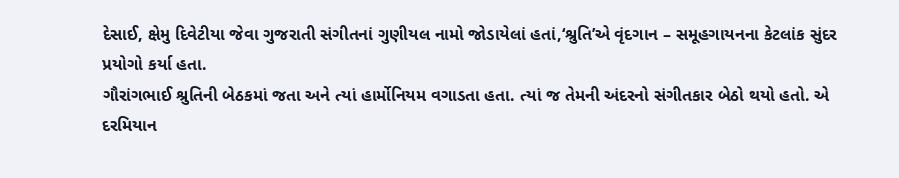દેસાઈ, ક્ષેમુ દિવેટીયા જેવા ગુજરાતી સંગીતનાં ગુણીયલ નામો જોડાયેલાં હતાં,‘શ્રુતિ’એ વૃંદગાન – સમૂહગાયનના કેટલાંક સુંદર પ્રયોગો કર્યા હતા.
ગૌરાંગભાઈ શ્રુતિની બેઠકમાં જતા અને ત્યાં હાર્મોનિયમ વગાડતા હતા. ત્યાં જ તેમની અંદરનો સંગીતકાર બેઠો થયો હતો. એ દરમિયાન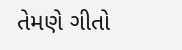તેમણે ગીતો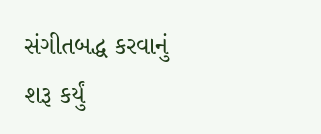સંગીતબદ્ધ કરવાનું શરૂ કર્યું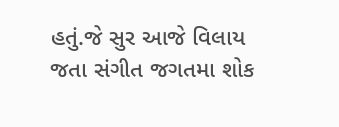હતું.જે સુર આજે વિલાય જતા સંગીત જગતમા શોક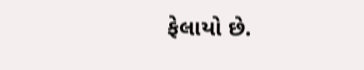ફેલાયો છે.